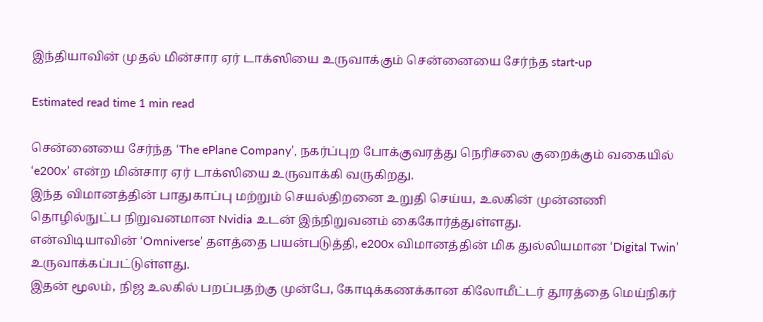இந்தியாவின் முதல் மின்சார ஏர் டாக்ஸியை உருவாக்கும் சென்னையை சேர்ந்த start-up

Estimated read time 1 min read

சென்னையை சேர்ந்த ‘The ePlane Company’, நகர்ப்புற போக்குவரத்து நெரிசலை குறைக்கும் வகையில் ‘e200x’ என்ற மின்சார ஏர் டாக்ஸியை உருவாக்கி வருகிறது.
இந்த விமானத்தின் பாதுகாப்பு மற்றும் செயல்திறனை உறுதி செய்ய, உலகின் முன்னணி தொழில்நுட்ப நிறுவனமான Nvidia உடன் இந்நிறுவனம் கைகோர்த்துள்ளது.
என்விடியாவின் ‘Omniverse’ தளத்தை பயன்படுத்தி, e200x விமானத்தின் மிக துல்லியமான ‘Digital Twin’ உருவாக்கப்பட்டுள்ளது.
இதன் மூலம், நிஜ உலகில் பறப்பதற்கு முன்பே, கோடிக்கணக்கான கிலோமீட்டர் தூரத்தை மெய்நிகர்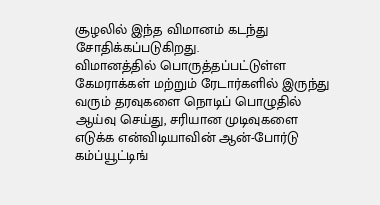சூழலில் இந்த விமானம் கடந்து சோதிக்கப்படுகிறது.
விமானத்தில் பொருத்தப்பட்டுள்ள கேமராக்கள் மற்றும் ரேடார்களில் இருந்து வரும் தரவுகளை நொடிப் பொழுதில் ஆய்வு செய்து, சரியான முடிவுகளை எடுக்க என்விடியாவின் ஆன்-போர்டு கம்ப்யூட்டிங்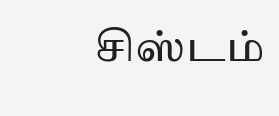சிஸ்டம்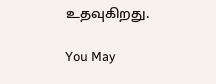உதவுகிறது.

You May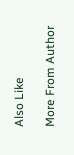Also Like

More From Author